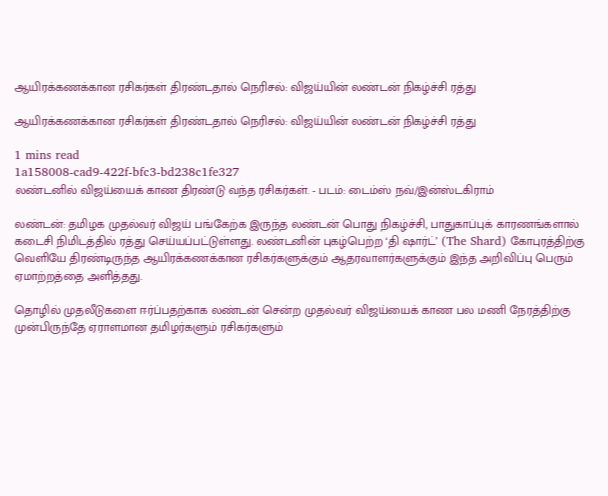ஆயிரக்கணக்கான ரசிகர்கள் திரண்டதால் நெரிசல்: விஜய்யின் லண்டன் நிகழ்ச்சி ரத்து

ஆயிரக்கணக்கான ரசிகர்கள் திரண்டதால் நெரிசல்: விஜய்யின் லண்டன் நிகழ்ச்சி ரத்து

1 mins read
1a158008-cad9-422f-bfc3-bd238c1fe327
லண்டனில் விஜய்யைக் காண திரண்டு வந்த ரசிகர்கள். - படம்: டைம்ஸ் நவ்/இன்ஸ்டகிராம்

லண்டன்: தமிழக முதல்வர் விஜய் பங்கேற்க இருந்த லண்டன் பொது நிகழ்ச்சி, பாதுகாப்புக் காரணங்களால் கடைசி நிமிடத்தில் ரத்து செய்யப்பட்டுள்ளது. லண்டனின் புகழ்பெற்ற ‘தி ஷார்ட்’ (The Shard) கோபுரத்திற்கு வெளியே திரண்டிருந்த ஆயிரக்கணக்கான ரசிகர்களுக்கும் ஆதரவாளர்களுக்கும் இந்த அறிவிப்பு பெரும் ஏமாற்றத்தை அளித்தது.

தொழில் முதலீடுகளை ஈர்ப்பதற்காக லண்டன் சென்ற முதல்வர் விஜய்யைக் காண பல மணி நேரத்திற்கு முன்பிருந்தே ஏராளமான தமிழர்களும் ரசிகர்களும்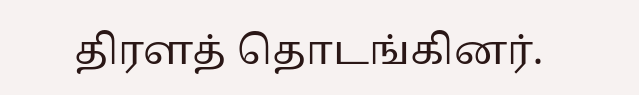திரளத் தொடங்கினர்.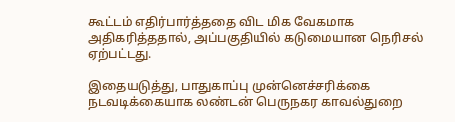கூட்டம் எதிர்பார்த்ததை விட மிக வேகமாக அதிகரித்ததால், அப்பகுதியில் கடுமையான நெரிசல் ஏற்பட்டது.

இதையடுத்து, பாதுகாப்பு முன்னெச்சரிக்கை நடவடிக்கையாக லண்டன் பெருநகர காவல்துறை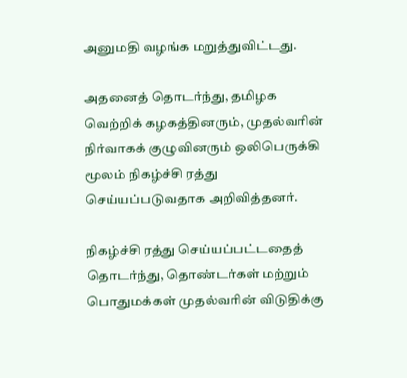அனுமதி வழங்க மறுத்துவிட்டது.

அதனைத் தொடர்ந்து, தமிழக வெற்றிக் கழகத்தினரும், முதல்வரின் நிர்வாகக் குழுவினரும் ஒலிபெருக்கி மூலம் நிகழ்ச்சி ரத்து செய்யப்படுவதாக அறிவித்தனர்.

நிகழ்ச்சி ரத்து செய்யப்பட்டதைத் தொடர்ந்து, தொண்டர்கள் மற்றும் பொதுமக்கள் முதல்வரின் விடுதிக்கு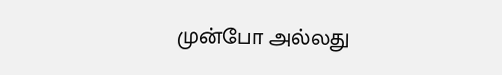முன்போ அல்லது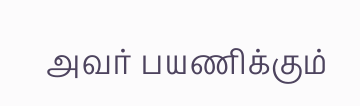அவர் பயணிக்கும்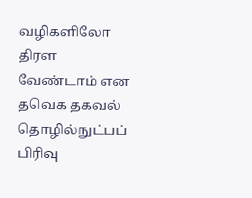வழிகளிலோ திரள வேண்டாம் என தவெக தகவல் தொழில்நுட்பப் பிரிவு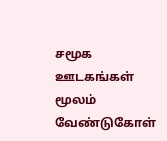சமூக ஊடகங்கள் மூலம் வேண்டுகோள்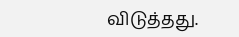விடுத்தது.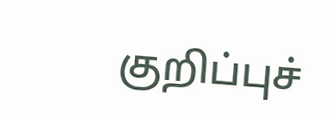குறிப்புச்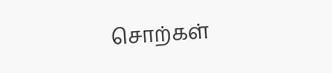சொற்கள்